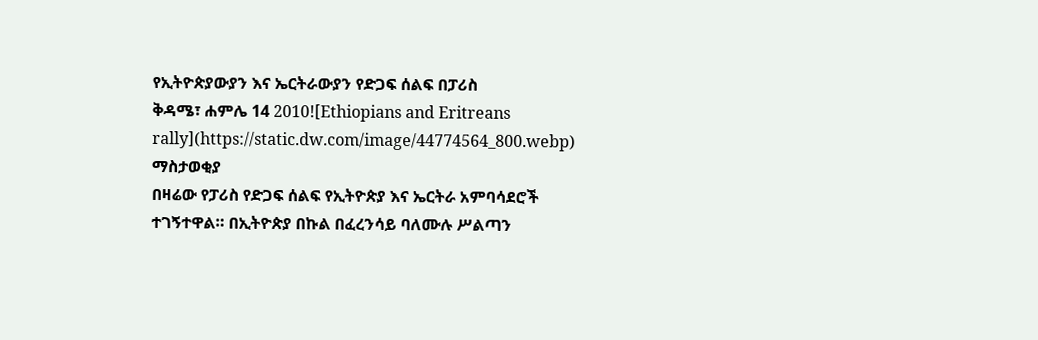የኢትዮጵያውያን እና ኤርትራውያን የድጋፍ ሰልፍ በፓሪስ
ቅዳሜ፣ ሐምሌ 14 2010![Ethiopians and Eritreans rally](https://static.dw.com/image/44774564_800.webp)
ማስታወቂያ
በዛሬው የፓሪስ የድጋፍ ሰልፍ የኢትዮጵያ እና ኤርትራ አምባሳደሮች ተገኝተዋል። በኢትዮጵያ በኩል በፈረንሳይ ባለሙሉ ሥልጣን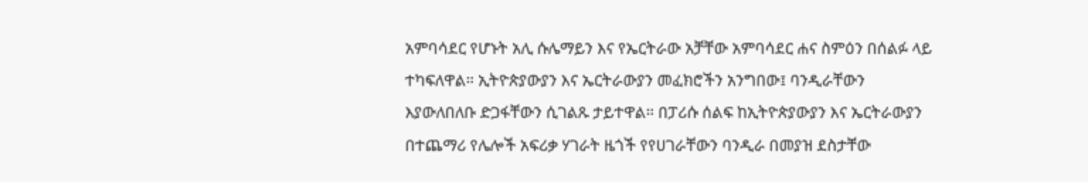አምባሳደር የሆኑት አሊ ሱሌማይን እና የኤርትራው አቻቸው አምባሳደር ሐና ስምዕን በሰልፉ ላይ ተካፍለዋል። ኢትዮጵያውያን እና ኤርትራውያን መፈክሮችን አንግበው፤ ባንዲራቸውን እያውለበለቡ ድጋፋቸውን ሲገልጹ ታይተዋል። በፓሪሱ ሰልፍ ከኢትዮጵያውያን እና ኤርትራውያን በተጨማሪ የሌሎች አፍሪቃ ሃገራት ዜጎች የየሀገራቸውን ባንዲራ በመያዝ ደስታቸው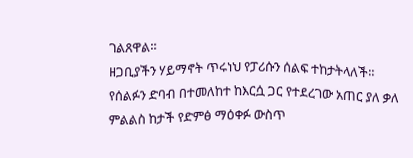ገልጸዋል።
ዘጋቢያችን ሃይማኖት ጥሩነህ የፓሪሱን ሰልፍ ተከታትላለች። የሰልፉን ድባብ በተመለከተ ከእርሷ ጋር የተደረገው አጠር ያለ ቃለ ምልልስ ከታች የድምፅ ማዕቀፉ ውስጥ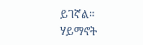ይገኛል።
ሃይማኖት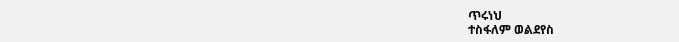ጥሩነህ
ተስፋለም ወልደየስ